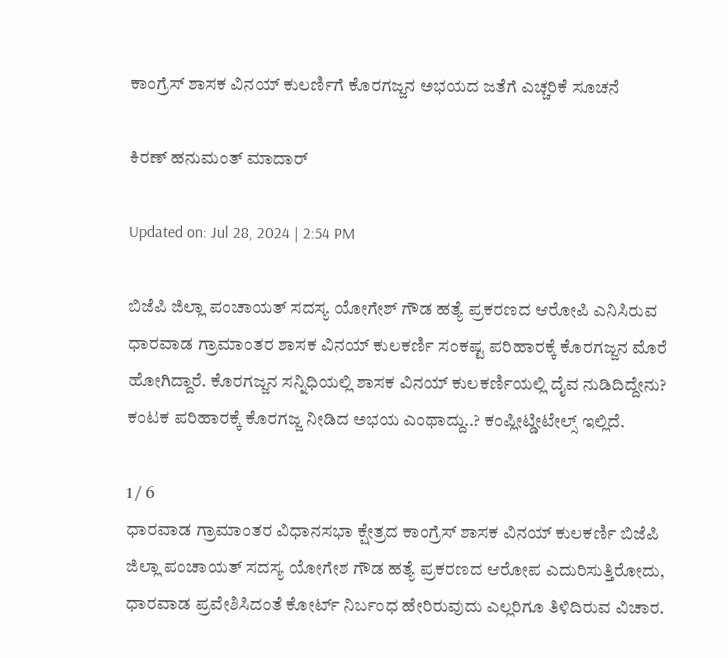ಕಾಂಗ್ರೆಸ್ ಶಾಸಕ ವಿನಯ್ ಕುಲರ್ಣಿಗೆ ಕೊರಗಜ್ಜನ ಅಭಯದ ಜತೆಗೆ ಎಚ್ಚರಿಕೆ ಸೂಚನೆ

ಕಿರಣ್ ಹನುಮಂತ್ ಮಾದಾರ್

Updated on: Jul 28, 2024 | 2:54 PM

ಬಿಜೆಪಿ ಜಿಲ್ಲಾ ಪಂಚಾಯತ್ ಸದಸ್ಯ ಯೋಗೇಶ್ ಗೌಡ ಹತ್ಯೆ ಪ್ರಕರಣದ ಆರೋಪಿ ಎನಿಸಿರುವ ಧಾರವಾಡ ಗ್ರಾಮಾಂತರ ಶಾಸಕ ವಿನಯ್ ಕುಲಕರ್ಣಿ ಸಂಕಷ್ಟ ಪರಿಹಾರಕ್ಕೆ ಕೊರಗಜ್ಜನ ಮೊರೆ ಹೋಗಿದ್ದಾರೆ. ಕೊರಗಜ್ಜನ ಸನ್ನಿಧಿಯಲ್ಲಿ ಶಾಸಕ ವಿನಯ್ ಕುಲಕರ್ಣಿಯಲ್ಲಿ ದೈವ ನುಡಿದಿದ್ದೇನು? ಕಂಟಕ ಪರಿಹಾರಕ್ಕೆ ಕೊರಗಜ್ಜ ನೀಡಿದ ಅಭಯ ಎಂಥಾದ್ದು..? ಕಂಪ್ಲೀಟ್ಡೀಟೇಲ್ಸ್ ಇಲ್ಲಿದೆ.

1 / 6
ಧಾರವಾಡ ಗ್ರಾಮಾಂತರ ವಿಧಾನಸಭಾ ಕ್ಷೇತ್ರದ ಕಾಂಗ್ರೆಸ್ ಶಾಸಕ ವಿನಯ್ ಕುಲಕರ್ಣಿ ಬಿಜೆಪಿ ಜಿಲ್ಲಾ ಪಂಚಾಯತ್ ಸದಸ್ಯ ಯೋಗೇಶ ಗೌಡ ಹತ್ಯೆ ಪ್ರಕರಣದ ಆರೋಪ ಎದುರಿಸುತ್ತಿರೋದು, ಧಾರವಾಡ ಪ್ರವೇಶಿಸಿದಂತೆ ಕೋರ್ಟ್ ನಿರ್ಬಂಧ ಹೇರಿರುವುದು ಎಲ್ಲರಿಗೂ ತಿಳಿದಿರುವ ವಿಚಾರ.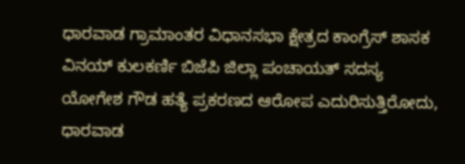ಧಾರವಾಡ ಗ್ರಾಮಾಂತರ ವಿಧಾನಸಭಾ ಕ್ಷೇತ್ರದ ಕಾಂಗ್ರೆಸ್ ಶಾಸಕ ವಿನಯ್ ಕುಲಕರ್ಣಿ ಬಿಜೆಪಿ ಜಿಲ್ಲಾ ಪಂಚಾಯತ್ ಸದಸ್ಯ ಯೋಗೇಶ ಗೌಡ ಹತ್ಯೆ ಪ್ರಕರಣದ ಆರೋಪ ಎದುರಿಸುತ್ತಿರೋದು, ಧಾರವಾಡ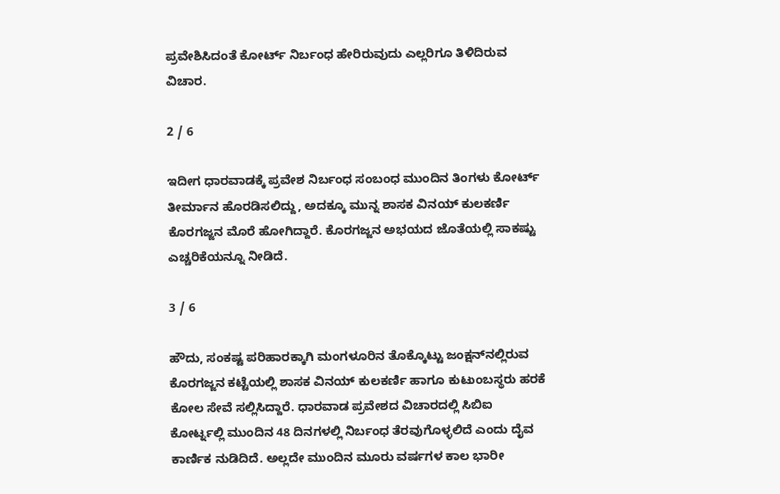ಪ್ರವೇಶಿಸಿದಂತೆ ಕೋರ್ಟ್ ನಿರ್ಬಂಧ ಹೇರಿರುವುದು ಎಲ್ಲರಿಗೂ ತಿಳಿದಿರುವ ವಿಚಾರ.

2 / 6

ಇದೀಗ ಧಾರವಾಡಕ್ಕೆ ಪ್ರವೇಶ ನಿರ್ಬಂಧ ಸಂಬಂಧ ಮುಂದಿನ ತಿಂಗಳು ಕೋರ್ಟ್ ತೀರ್ಮಾನ ಹೊರಡಿಸಲಿದ್ದು, ಅದಕ್ಕೂ ಮುನ್ನ ಶಾಸಕ ವಿನಯ್ ಕುಲಕರ್ಣಿ ಕೊರಗಜ್ಜನ ಮೊರೆ ಹೋಗಿದ್ದಾರೆ. ಕೊರಗಜ್ಜನ ಅಭಯದ ಜೊತೆಯಲ್ಲಿ ಸಾಕಷ್ಟು ಎಚ್ಚರಿಕೆಯನ್ನೂ ನೀಡಿದೆ.

3 / 6

ಹೌದು, ಸಂಕಷ್ಟ ಪರಿಹಾರಕ್ಕಾಗಿ ಮಂಗಳೂರಿನ ತೊಕ್ಕೊಟ್ಟು ಜಂಕ್ಷನ್‌ನಲ್ಲಿರುವ ಕೊರಗಜ್ಜನ ಕಟ್ಟೆಯಲ್ಲಿ ಶಾಸಕ ವಿನಯ್ ಕುಲಕರ್ಣಿ ಹಾಗೂ ಕುಟುಂಬಸ್ಥರು ಹರಕೆ ಕೋಲ ಸೇವೆ ಸಲ್ಲಿಸಿದ್ದಾರೆ. ಧಾರವಾಡ ಪ್ರವೇಶದ ವಿಚಾರದಲ್ಲಿ ಸಿಬಿಐ ಕೋರ್ಟ್ನಲ್ಲಿ ಮುಂದಿನ 48 ದಿನಗಳಲ್ಲಿ ನಿರ್ಬಂಧ ತೆರವುಗೊಳ್ಳಲಿದೆ ಎಂದು ದೈವ ಕಾರ್ಣಿಕ ನುಡಿದಿದೆ. ಅಲ್ಲದೇ ಮುಂದಿನ ಮೂರು ವರ್ಷಗಳ ಕಾಲ ಭಾರೀ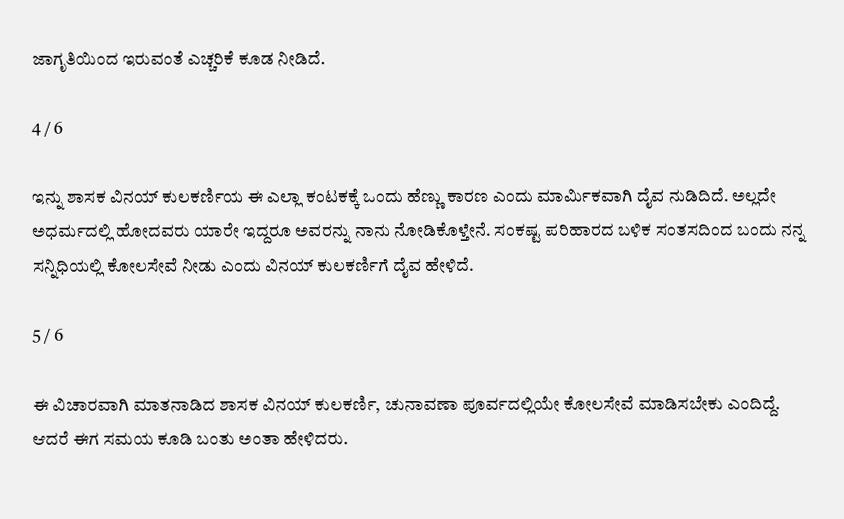ಜಾಗೃತಿಯಿಂದ ಇರುವಂತೆ ಎಚ್ಚರಿಕೆ ಕೂಡ ನೀಡಿದೆ.

4 / 6

ಇನ್ನು ಶಾಸಕ ವಿನಯ್ ಕುಲಕರ್ಣಿಯ ಈ ಎಲ್ಲಾ ಕಂಟಕಕ್ಕೆ ಒಂದು ಹೆಣ್ಣು ಕಾರಣ ಎಂದು ಮಾರ್ಮಿಕವಾಗಿ ದೈವ ನುಡಿದಿದೆ. ಅಲ್ಲದೇ ಅಧರ್ಮದಲ್ಲಿ ಹೋದವರು ಯಾರೇ ಇದ್ದರೂ ಅವರನ್ನು ನಾನು ನೋಡಿಕೊಳ್ತೇನೆ. ಸಂಕಷ್ಟ ಪರಿಹಾರದ ಬಳಿಕ ಸಂತಸದಿಂದ ಬಂದು ನನ್ನ ಸನ್ನಿಧಿಯಲ್ಲಿ ಕೋಲಸೇವೆ ನೀಡು ಎಂದು ವಿನಯ್ ಕುಲಕರ್ಣಿಗೆ ದೈವ ಹೇಳಿದೆ.

5 / 6

ಈ ವಿಚಾರವಾಗಿ ಮಾತನಾಡಿದ ಶಾಸಕ ವಿನಯ್ ಕುಲಕರ್ಣಿ, ಚುನಾವಣಾ ಪೂರ್ವದಲ್ಲಿಯೇ ಕೋಲಸೇವೆ ಮಾಡಿಸಬೇಕು ಎಂದಿದ್ದೆ. ಆದರೆ ಈಗ ಸಮಯ ಕೂಡಿ ಬಂತು ಅಂತಾ ಹೇಳಿದರು.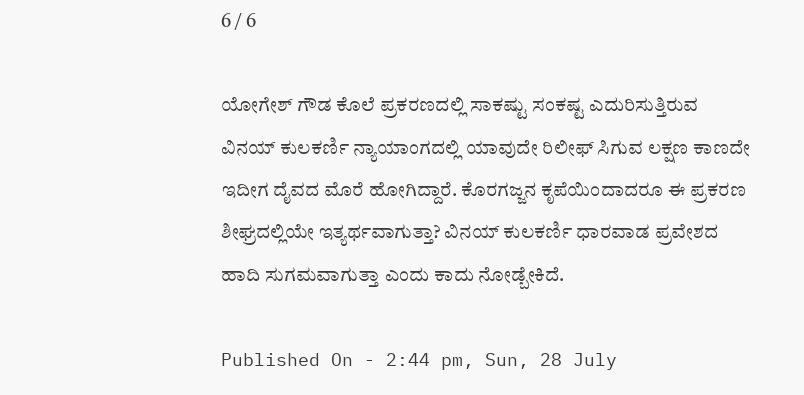6 / 6

ಯೋಗೇಶ್ ಗೌಡ ಕೊಲೆ ಪ್ರಕರಣದಲ್ಲಿ ಸಾಕಷ್ಟು ಸಂಕಷ್ಟ ಎದುರಿಸುತ್ತಿರುವ ವಿನಯ್ ಕುಲಕರ್ಣಿ ನ್ಯಾಯಾಂಗದಲ್ಲಿ ಯಾವುದೇ ರಿಲೀಫ್ ಸಿಗುವ ಲಕ್ಷಣ ಕಾಣದೇ ಇದೀಗ ದೈವದ ಮೊರೆ ಹೋಗಿದ್ದಾರೆ. ಕೊರಗಜ್ಜನ ಕೃಪೆಯಿಂದಾದರೂ ಈ ಪ್ರಕರಣ ಶೀಘ್ರದಲ್ಲಿಯೇ ಇತ್ಯರ್ಥವಾಗುತ್ತಾ? ವಿನಯ್ ಕುಲಕರ್ಣಿ ಧಾರವಾಡ ಪ್ರವೇಶದ ಹಾದಿ ಸುಗಮವಾಗುತ್ತಾ ಎಂದು ಕಾದು ನೋಡ್ಬೇಕಿದೆ.

Published On - 2:44 pm, Sun, 28 July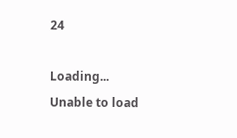24

Loading...
Unable to load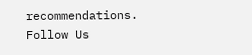recommendations.
Follow Us